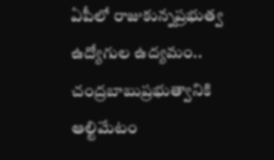ఏపీలో రాజుకున్నప్రభుత్వ ఉద్యోగుల ఉద్యమం.. చంద్రబాబుప్రభుత్వానికి ఆల్టిమేటం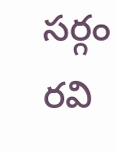సర్గం రవి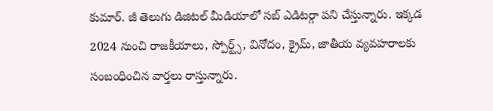కుమార్. జీ తెలుగు డిజిటల్ మీడియాలో సబ్ ఎడిటర్గా పని చేస్తున్నారు. ఇక్కడ 2024 నుంచి రాజకీయాలు, స్పోర్ట్స్, వినోదం, క్రైమ్, జాతీయ వ్యవహరాలకు సంబంధించిన వార్తలు రాస్తున్నారు.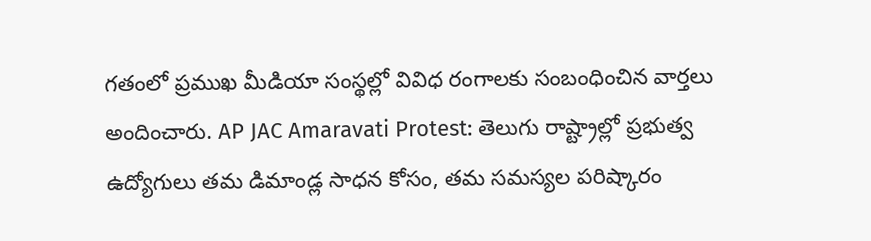గతంలో ప్రముఖ మీడియా సంస్థల్లో వివిధ రంగాలకు సంబంధించిన వార్తలు అందించారు. AP JAC Amaravati Protest: తెలుగు రాష్ట్రాల్లో ప్రభుత్వ ఉద్యోగులు తమ డిమాండ్ల సాధన కోసం, తమ సమస్యల పరిష్కారం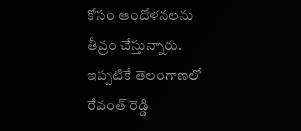కోసం ఆందోళనలను తీవ్రం చేస్తున్నారు. ఇప్పటికే తెలంగాణలో రేవంత్ రెడ్డి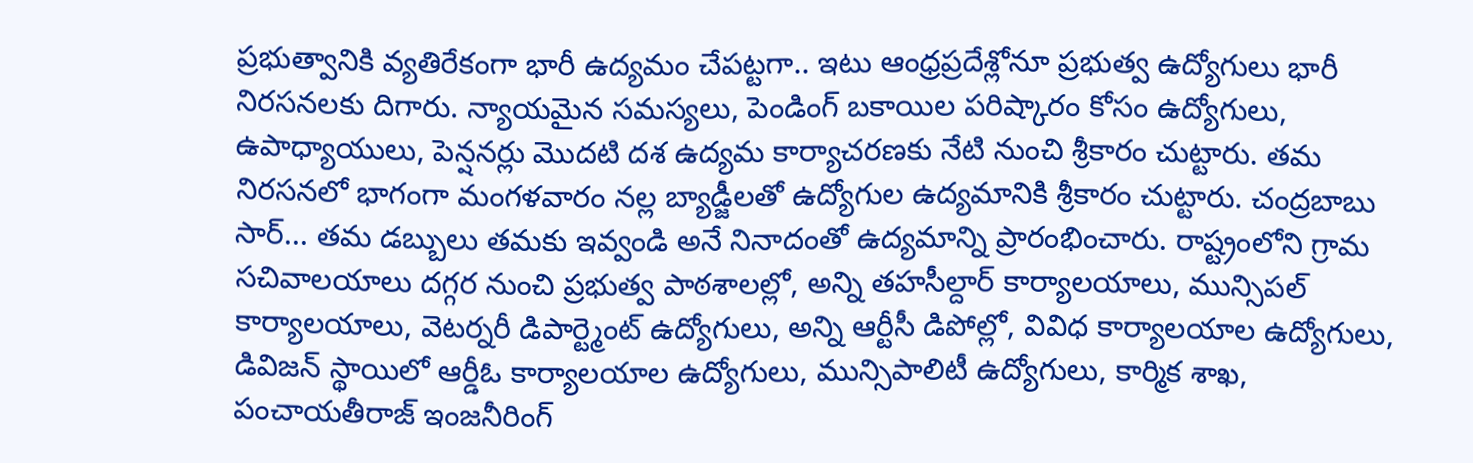ప్రభుత్వానికి వ్యతిరేకంగా భారీ ఉద్యమం చేపట్టగా.. ఇటు ఆంధ్రప్రదేశ్లోనూ ప్రభుత్వ ఉద్యోగులు భారీ నిరసనలకు దిగారు. న్యాయమైన సమస్యలు, పెండింగ్ బకాయిల పరిష్కారం కోసం ఉద్యోగులు, ఉపాధ్యాయులు, పెన్షనర్లు మొదటి దశ ఉద్యమ కార్యాచరణకు నేటి నుంచి శ్రీకారం చుట్టారు. తమ నిరసనలో భాగంగా మంగళవారం నల్ల బ్యాడ్జీలతో ఉద్యోగుల ఉద్యమానికి శ్రీకారం చుట్టారు. చంద్రబాబు సార్... తమ డబ్బులు తమకు ఇవ్వండి అనే నినాదంతో ఉద్యమాన్ని ప్రారంభించారు. రాష్ట్రంలోని గ్రామ సచివాలయాలు దగ్గర నుంచి ప్రభుత్వ పాఠశాలల్లో, అన్ని తహసీల్దార్ కార్యాలయాలు, మున్సిపల్ కార్యాలయాలు, వెటర్నరీ డిపార్ట్మెంట్ ఉద్యోగులు, అన్ని ఆర్టీసీ డిపోల్లో, వివిధ కార్యాలయాల ఉద్యోగులు, డివిజన్ స్థాయిలో ఆర్డీఓ కార్యాలయాల ఉద్యోగులు, మున్సిపాలిటీ ఉద్యోగులు, కార్మిక శాఖ, పంచాయతీరాజ్ ఇంజనీరింగ్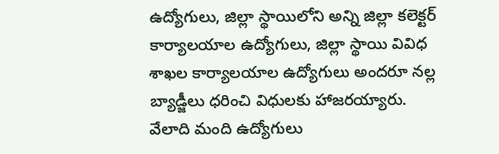ఉద్యోగులు, జిల్లా స్థాయిలోని అన్ని జిల్లా కలెక్టర్ కార్యాలయాల ఉద్యోగులు, జిల్లా స్థాయి వివిధ శాఖల కార్యాలయాల ఉద్యోగులు అందరూ నల్ల బ్యాడ్జీలు ధరించి విధులకు హాజరయ్యారు. వేలాది మంది ఉద్యోగులు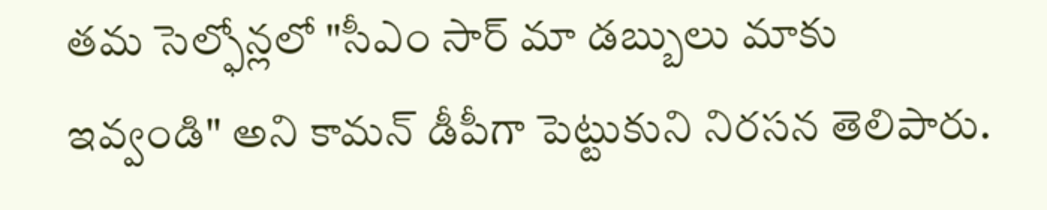తమ సెల్ఫోన్లలో "సీఎం సార్ మా డబ్బులు మాకు ఇవ్వండి" అని కామన్ డీపీగా పెట్టుకుని నిరసన తెలిపారు.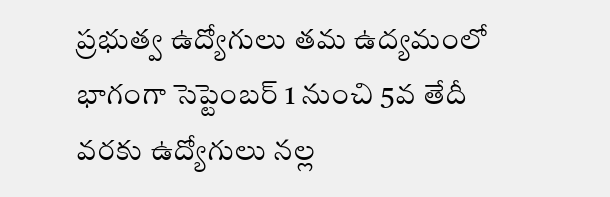ప్రభుత్వ ఉద్యోగులు తమ ఉద్యమంలో భాగంగా సెప్టెంబర్ 1 నుంచి 5వ తేదీ వరకు ఉద్యోగులు నల్ల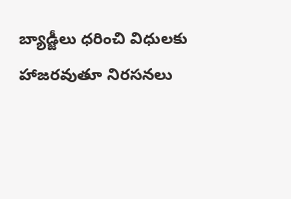బ్యాడ్జీలు ధరించి విధులకు హాజరవుతూ నిరసనలు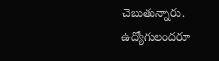చెబుతున్నారు. ఉద్యోగులందరూ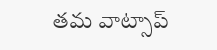తమ వాట్సాప్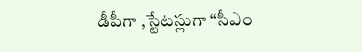డీపీగా ,స్టేటస్లుగా “సీఎం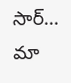సార్... మా